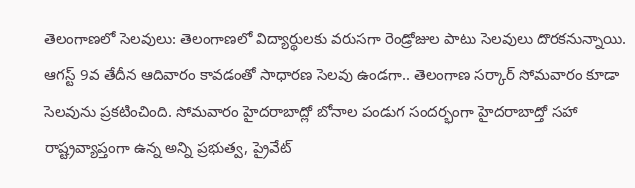తెలంగాణలో సెలవులు: తెలంగాణలో విద్యార్థులకు వరుసగా రెండ్రోజుల పాటు సెలవులు దొరకనున్నాయి. ఆగస్ట్ 9వ తేదీన ఆదివారం కావడంతో సాధారణ సెలవు ఉండగా.. తెలంగాణ సర్కార్ సోమవారం కూడా సెలవును ప్రకటించింది. సోమవారం హైదరాబాద్లో బోనాల పండుగ సందర్భంగా హైదరాబాద్తో సహా రాష్ట్రవ్యాప్తంగా ఉన్న అన్ని ప్రభుత్వ, ప్రైవేట్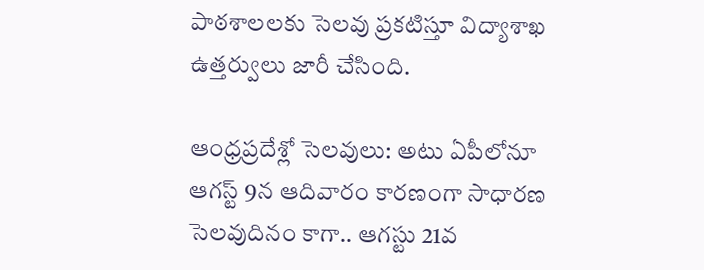పాఠశాలలకు సెలవు ప్రకటిస్తూ విద్యాశాఖ ఉత్తర్వులు జారీ చేసింది.

ఆంధ్రప్రదేశ్లో సెలవులు: అటు ఏపీలోనూ ఆగస్ట్ 9న ఆదివారం కారణంగా సాధారణ సెలవుదినం కాగా.. ఆగస్టు 21వ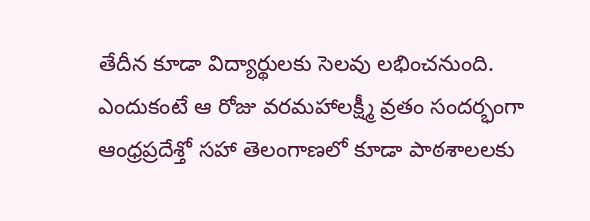తేదీన కూడా విద్యార్థులకు సెలవు లభించనుంది. ఎందుకంటే ఆ రోజు వరమహాలక్ష్మీ వ్రతం సందర్భంగా ఆంధ్రప్రదేశ్తో సహా తెలంగాణలో కూడా పాఠశాలలకు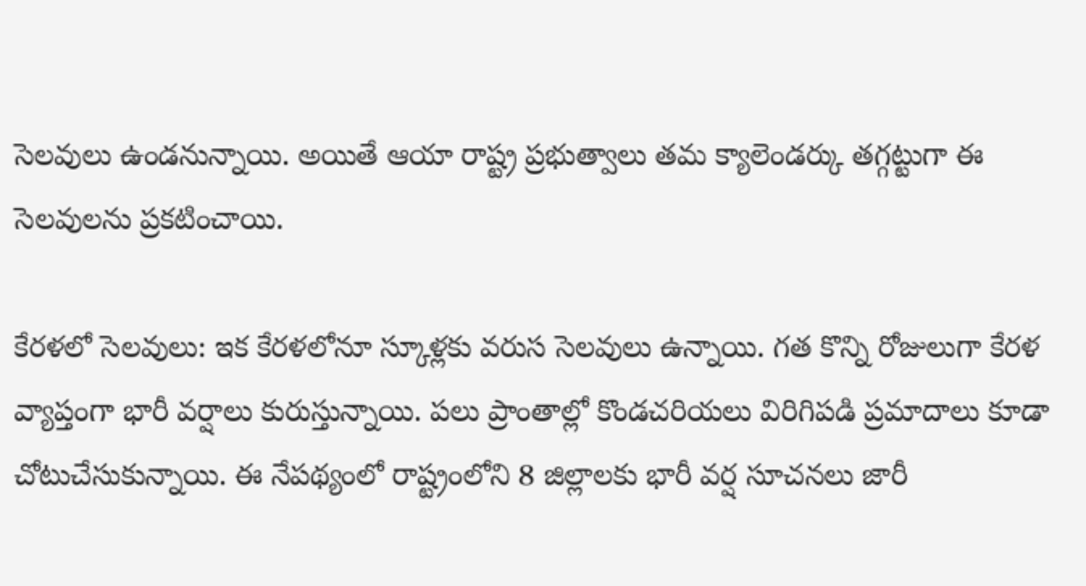సెలవులు ఉండనున్నాయి. అయితే ఆయా రాష్ట్ర ప్రభుత్వాలు తమ క్యాలెండర్కు తగ్గట్టుగా ఈ సెలవులను ప్రకటించాయి.

కేరళలో సెలవులు: ఇక కేరళలోనూ స్కూళ్లకు వరుస సెలవులు ఉన్నాయి. గత కొన్ని రోజులుగా కేరళ వ్యాప్తంగా భారీ వర్షాలు కురుస్తున్నాయి. పలు ప్రాంతాల్లో కొండచరియలు విరిగిపడి ప్రమాదాలు కూడా చోటుచేసుకున్నాయి. ఈ నేపథ్యంలో రాష్ట్రంలోని 8 జిల్లాలకు భారీ వర్ష సూచనలు జారీ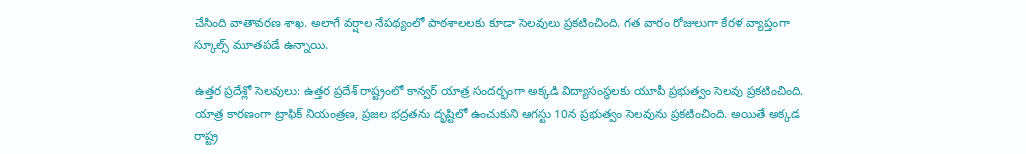చేసింది వాతావరణ శాఖ. అలాగే వర్షాల నేపథ్యంలో పాఠశాలలకు కూడా సెలవులు ప్రకటించింది. గత వారం రోజులుగా కేరళ వ్యాప్తంగా స్కూల్స్ మూతపడే ఉన్నాయి.

ఉత్తర ప్రదేశ్లో సెలవులు: ఉత్తర ప్రదేశ్ రాష్ట్రంలో కాన్వర్ యాత్ర సందర్భంగా అక్కడి విద్యాసంస్థలకు యూపీ ప్రభుత్వం సెలవు ప్రకటించింది. యాత్ర కారణంగా ట్రాఫిక్ నియంత్రణ, ప్రజల భద్రతను దృష్టిలో ఉంచుకుని ఆగస్టు 10న ప్రభుత్వం సెలవును ప్రకటించింది. అయితే అక్కడ రాష్ట్ర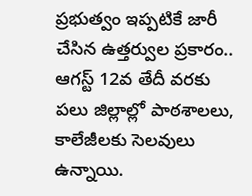ప్రభుత్వం ఇప్పటికే జారీ చేసిన ఉత్తర్వుల ప్రకారం.. ఆగస్ట్ 12వ తేదీ వరకు పలు జిల్లాల్లో పాఠశాలలు, కాలేజీలకు సెలవులు ఉన్నాయి.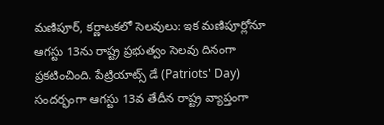మణిపూర్, కర్ణాటకలో సెలవులు: ఇక మణిపూర్లోనూ ఆగస్టు 13ను రాష్ట్ర ప్రభుత్వం సెలవు దినంగా ప్రకటించింది. పేట్రియాట్స్ డే (Patriots' Day) సందర్భంగా ఆగస్టు 13వ తేదీన రాష్ట్ర వ్యాప్తంగా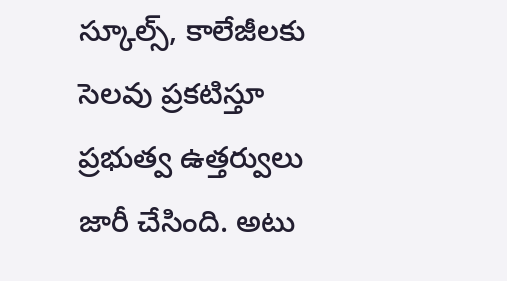స్కూల్స్, కాలేజీలకు సెలవు ప్రకటిస్తూ ప్రభుత్వ ఉత్తర్వులు జారీ చేసింది. అటు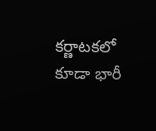కర్ణాటకలో కూడా భారీ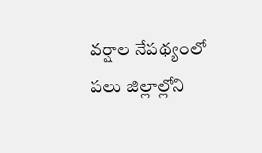వర్షాల నేపథ్యంలో పలు జిల్లాల్లోని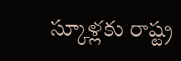స్కూళ్లకు రాష్ట్ర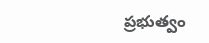ప్రభుత్వం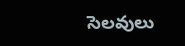సెలవులు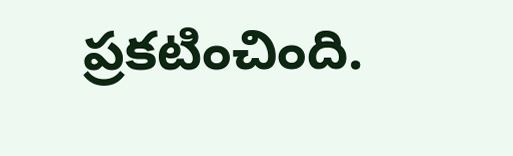ప్రకటించింది.